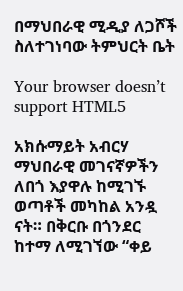በማህበራዊ ሚዲያ ለጋሾች ስለተገነባው ትምህርት ቤት

Your browser doesn’t support HTML5

አክሱማይት አብርሃ ማህበራዊ መገናኛዎችን ለበጎ እያዋሉ ከሚገኙ ወጣቶች መካከል አንዷ ናት። በቅርቡ በጎንደር ከተማ ለሚገኘው “ቀይ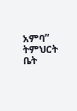አምባ” ትምህርት ቤት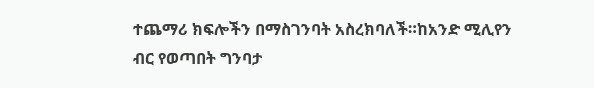ተጨማሪ ክፍሎችን በማስገንባት አስረክባለች።ከአንድ ሚሊየን ብር የወጣበት ግንባታ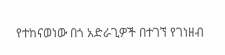የተከናወነው በጎ አድራጊዎች በተገኘ የገነዘብ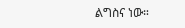ልግስና ነው።